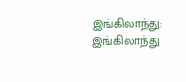இங்கிலாந்து: இங்கிலாந்து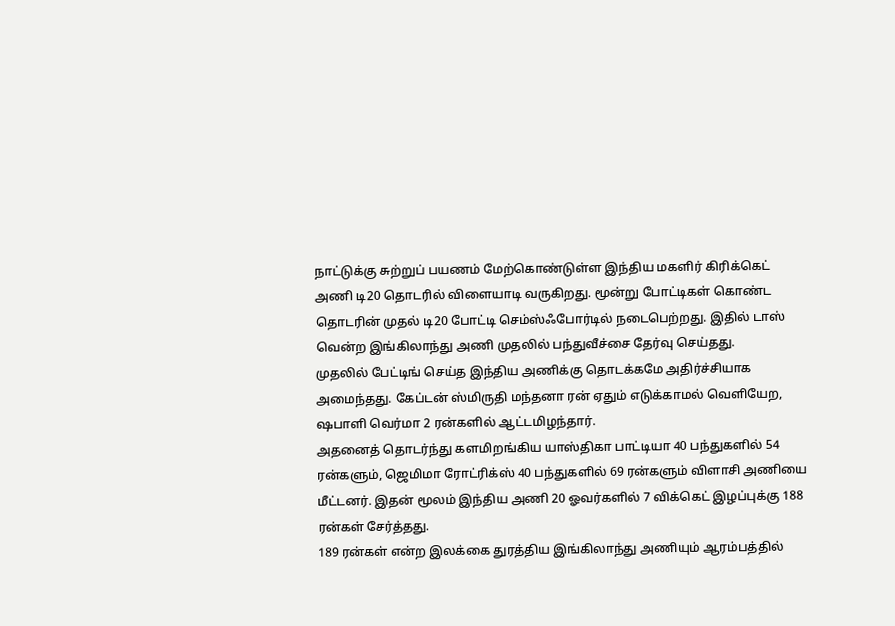நாட்டுக்கு சுற்றுப் பயணம் மேற்கொண்டுள்ள இந்திய மகளிர் கிரிக்கெட் அணி டி20 தொடரில் விளையாடி வருகிறது. மூன்று போட்டிகள் கொண்ட தொடரின் முதல் டி20 போட்டி செம்ஸ்ஃபோர்டில் நடைபெற்றது. இதில் டாஸ் வென்ற இங்கிலாந்து அணி முதலில் பந்துவீச்சை தேர்வு செய்தது.
முதலில் பேட்டிங் செய்த இந்திய அணிக்கு தொடக்கமே அதிர்ச்சியாக அமைந்தது. கேப்டன் ஸ்மிருதி மந்தனா ரன் ஏதும் எடுக்காமல் வெளியேற, ஷபாளி வெர்மா 2 ரன்களில் ஆட்டமிழந்தார்.
அதனைத் தொடர்ந்து களமிறங்கிய யாஸ்திகா பாட்டியா 40 பந்துகளில் 54 ரன்களும், ஜெமிமா ரோட்ரிக்ஸ் 40 பந்துகளில் 69 ரன்களும் விளாசி அணியை மீட்டனர். இதன் மூலம் இந்திய அணி 20 ஓவர்களில் 7 விக்கெட் இழப்புக்கு 188 ரன்கள் சேர்த்தது.
189 ரன்கள் என்ற இலக்கை துரத்திய இங்கிலாந்து அணியும் ஆரம்பத்தில்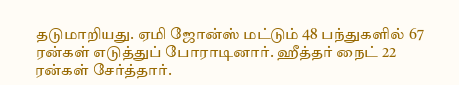தடுமாறியது. ஏமி ஜோன்ஸ் மட்டும் 48 பந்துகளில் 67 ரன்கள் எடுத்துப் போராடினார். ஹீத்தர் நைட் 22 ரன்கள் சேர்த்தார்.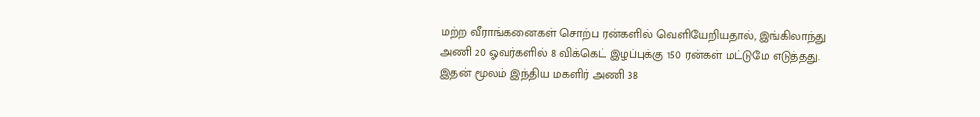மற்ற வீராங்கனைகள் சொற்ப ரன்களில் வெளியேறியதால், இங்கிலாந்து அணி 20 ஓவர்களில் 8 விக்கெட் இழப்புக்கு 150 ரன்கள் மட்டுமே எடுத்தது. இதன் மூலம் இந்திய மகளிர் அணி 38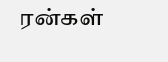ரன்கள்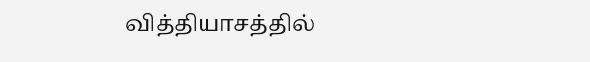வித்தியாசத்தில்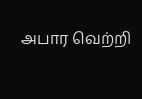அபார வெற்றி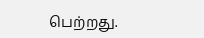பெற்றது.